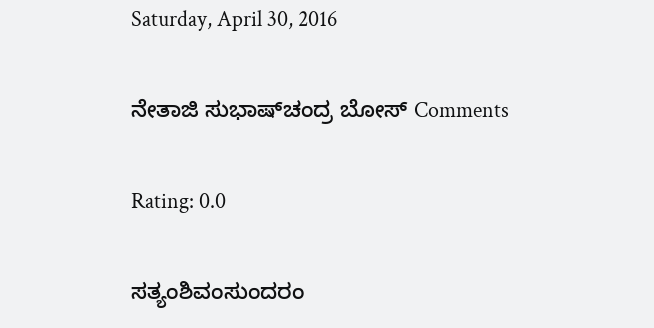Saturday, April 30, 2016

ನೇತಾಜಿ ಸುಭಾಷ್‍ಚಂದ್ರ ಬೋಸ್ Comments

Rating: 0.0

ಸತ್ಯಂಶಿವಂಸುಂದರಂ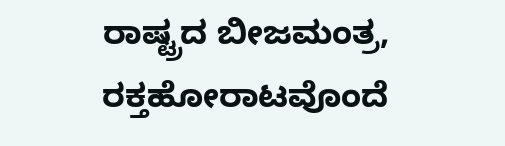ರಾಷ್ಟ್ರದ ಬೀಜಮಂತ್ರ,
ರಕ್ತಹೋರಾಟವೊಂದೆ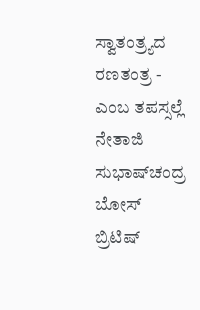ಸ್ವಾತಂತ್ರ್ಯದ ರಣತಂತ್ರ -
ಎಂಬ ತಪಸ್ಸಲ್ಲೆ ನೇತಾಜಿ ಸುಭಾಷ್‍ಚಂದ್ರ ಬೋಸ್
ಬ್ರಿಟಿಷ್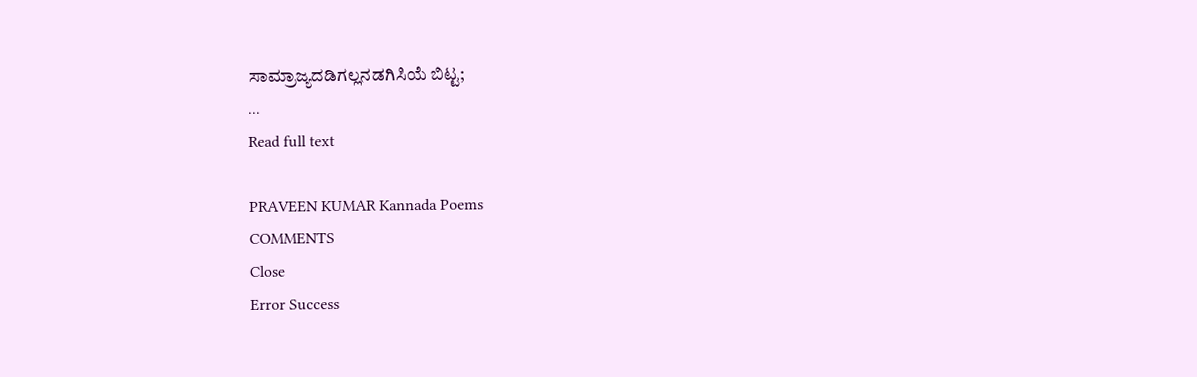ಸಾಮ್ರಾಜ್ಯದಡಿಗಲ್ಲನಡಗಿಸಿಯೆ ಬಿಟ್ಟ;
...
Read full text

PRAVEEN KUMAR Kannada Poems
COMMENTS
Close
Error Success